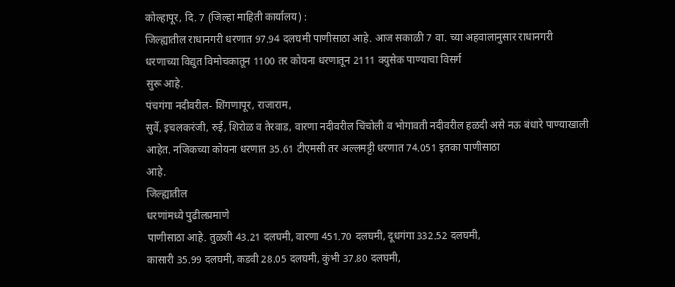कोल्हापूर, दि. 7 (जिल्हा माहिती कार्यालय) :
जिल्ह्यातील राधानगरी धरणात 97.94 दलघमी पाणीसाठा आहे. आज सकाळी 7 वा. च्या अहवालानुसार राधानगरी
धरणाच्या विद्युत विमोचकातून 1100 तर कोयना धरणातून 2111 क्युसेक पाण्याचा विसर्ग
सुरू आहे.
पंचगंगा नदीवरील- शिंगणापूर, राजाराम,
सुर्वे, इचलकरंजी, रुई, शिरोळ व तेरवाड, वारणा नदीवरील चिंचोली व भोगावती नदीवरील हळदी असे नऊ बंधारे पाण्याखाली
आहेत. नजिकच्या कोयना धरणात 35.61 टीएमसी तर अल्लमट्टी धरणात 74.051 इतका पाणीसाठा
आहे.
जिल्ह्यातील
धरणांमध्ये पुढीलप्रमाणे
पाणीसाठा आहे. तुळशी 43.21 दलघमी, वारणा 451.70 दलघमी, दूधगंगा 332.52 दलघमी,
कासारी 35.99 दलघमी, कडवी 28.05 दलघमी, कुंभी 37.80 दलघमी,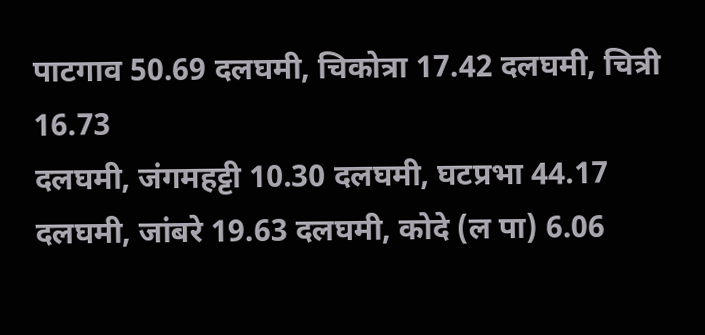पाटगाव 50.69 दलघमी, चिकोत्रा 17.42 दलघमी, चित्री 16.73
दलघमी, जंगमहट्टी 10.30 दलघमी, घटप्रभा 44.17 दलघमी, जांबरे 19.63 दलघमी, कोदे (ल पा) 6.06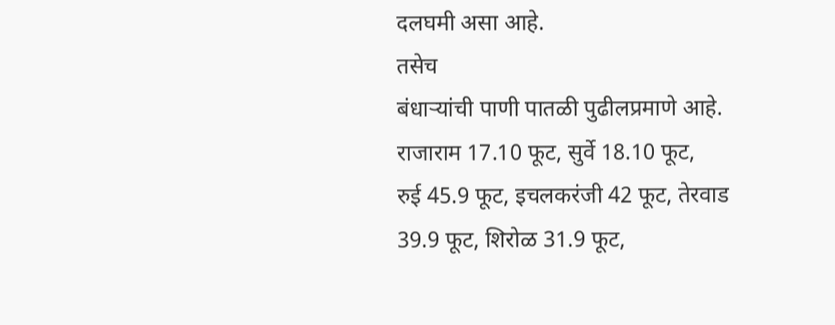दलघमी असा आहे.
तसेच
बंधाऱ्यांची पाणी पातळी पुढीलप्रमाणे आहे. राजाराम 17.10 फूट, सुर्वे 18.10 फूट,
रुई 45.9 फूट, इचलकरंजी 42 फूट, तेरवाड 39.9 फूट, शिरोळ 31.9 फूट,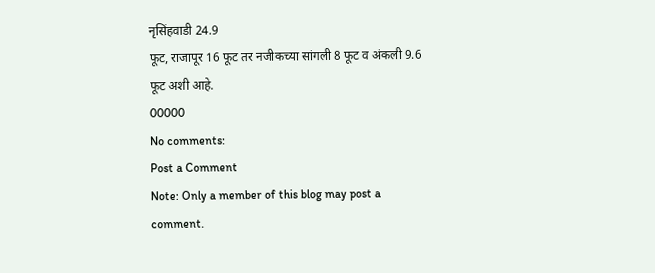नृसिंहवाडी 24.9
फूट, राजापूर 16 फूट तर नजीकच्या सांगली 8 फूट व अंकली 9.6 फूट अशी आहे.
00000
No comments:
Post a Comment
Note: Only a member of this blog may post a comment.